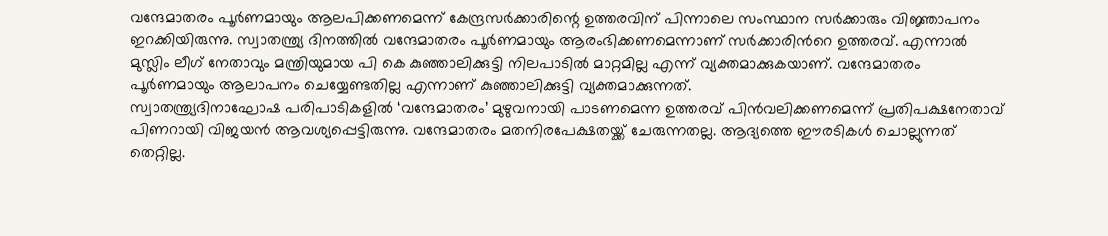വന്ദേമാതരം പൂർണമായും ആലപിക്കണമെന്ന് കേന്ദ്രസർക്കാരിന്റെ ഉത്തരവിന് പിന്നാലെ സംസ്ഥാന സർക്കാരും വിജ്ഞാപനം ഇറക്കിയിരുന്നു. സ്വാതന്ത്ര്യ ദിനത്തിൽ വന്ദേമാതരം പൂർണമായും ആരംഭിക്കണമെന്നാണ് സർക്കാരിൻറെ ഉത്തരവ്. എന്നാൽ മുസ്ലിം ലീഗ് നേതാവും മന്ത്രിയുമായ പി കെ കുഞ്ഞാലിക്കുട്ടി നിലപാടിൽ മാറ്റമില്ല എന്ന് വ്യക്തമാക്കുകയാണ്. വന്ദേമാതരം പൂർണമായും ആലാപനം ചെയ്യേണ്ടതില്ല എന്നാണ് കുഞ്ഞാലിക്കുട്ടി വ്യക്തമാക്കുന്നത്.
സ്വാതന്ത്ര്യദിനാഘോഷ പരിപാടികളിൽ ‘വന്ദേമാതരം’ മുഴുവനായി പാടണമെന്ന ഉത്തരവ് പിൻവലിക്കണമെന്ന് പ്രതിപക്ഷനേതാവ് പിണറായി വിജയൻ ആവശ്യപ്പെട്ടിരുന്നു. വന്ദേമാതരം മതനിരപേക്ഷതയ്ക്ക് ചേരുന്നതല്ല. ആദ്യത്തെ ഈരടികൾ ചൊല്ലുന്നത് തെറ്റില്ല.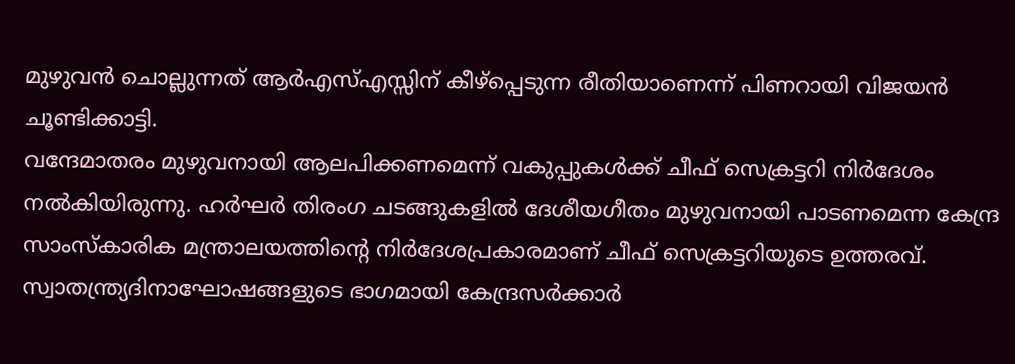മുഴുവൻ ചൊല്ലുന്നത് ആർഎസ്എസ്സിന് കീഴ്പ്പെടുന്ന രീതിയാണെന്ന് പിണറായി വിജയൻ ചൂണ്ടിക്കാട്ടി.
വന്ദേമാതരം മുഴുവനായി ആലപിക്കണമെന്ന് വകുപ്പുകൾക്ക് ചീഫ് സെക്രട്ടറി നിർദേശം നൽകിയിരുന്നു. ഹർഘർ തിരംഗ ചടങ്ങുകളിൽ ദേശീയഗീതം മുഴുവനായി പാടണമെന്ന കേന്ദ്ര സാംസ്കാരിക മന്ത്രാലയത്തിന്റെ നിർദേശപ്രകാരമാണ് ചീഫ് സെക്രട്ടറിയുടെ ഉത്തരവ്. സ്വാതന്ത്ര്യദിനാഘോഷങ്ങളുടെ ഭാഗമായി കേന്ദ്രസർക്കാർ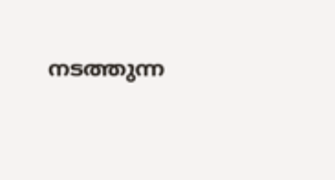നടത്തുന്ന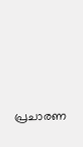പ്രചാരണ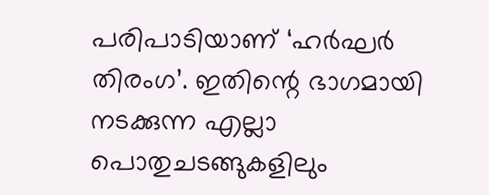പരിപാടിയാണ് ‘ഹർഘർ തിരംഗ’. ഇതിന്റെ ഭാഗമായി നടക്കുന്ന എല്ലാ പൊതുചടങ്ങുകളിലും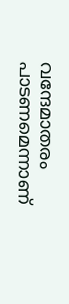വന്ദേമാതരം പാടണമെന്നാണ്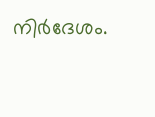നിർദേശം.